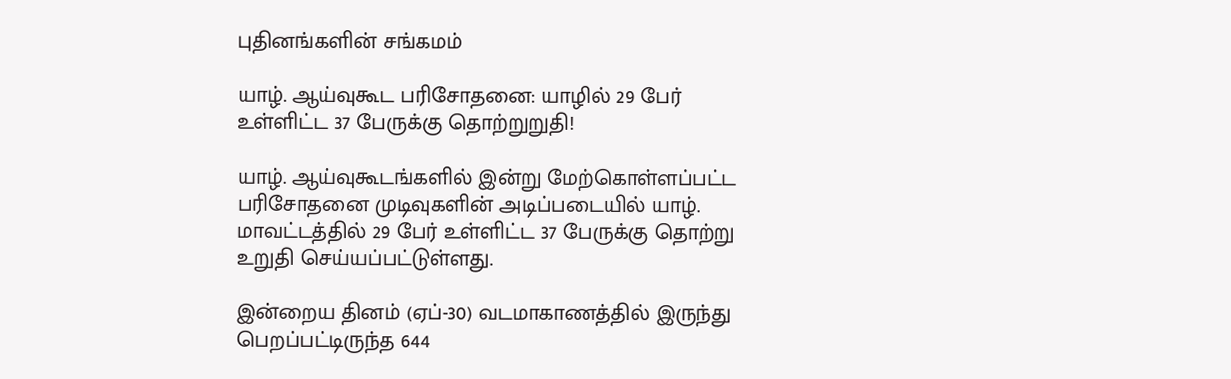புதினங்களின் சங்கமம்

யாழ். ஆய்வுகூட பரிசோதனை: யாழில் 29 பேர் உள்ளிட்ட 37 பேருக்கு தொற்றுறுதி!

யாழ். ஆய்வுகூடங்களில் இன்று மேற்கொள்ளப்பட்ட பரிசோதனை முடிவுகளின் அடிப்படையில் யாழ். மாவட்டத்தில் 29 பேர் உள்ளிட்ட 37 பேருக்கு தொற்று உறுதி செய்யப்பட்டுள்ளது.

இன்றைய தினம் (ஏப்-30) வடமாகாணத்தில் இருந்து பெறப்பட்டிருந்த 644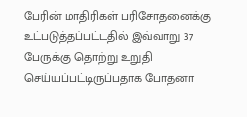பேரின் மாதிரிகள் பரிசோதனைக்கு உட்படுத்தப்பட்டதில் இவ்வாறு 37 பேருக்கு தொற்று உறுதி செய்யப்பட்டிருப்பதாக போதனா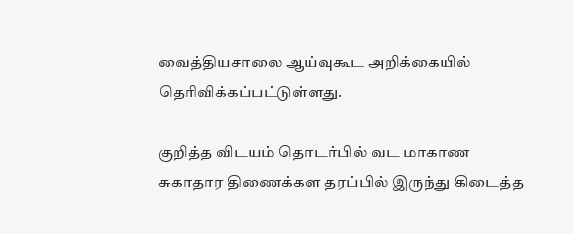வைத்தியசாலை ஆய்வுகூட அறிக்கையில் தெரிவிக்கப்பட்டுள்ளது.

குறித்த விடயம் தொடர்பில் வட மாகாண சுகாதார திணைக்கள தரப்பில் இருந்து கிடைத்த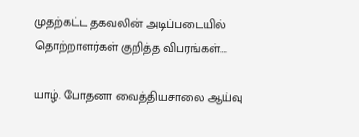முதற்கட்ட தகவலின் அடிப்படையில் தொற்றாளர்கள் குறித்த விபரங்கள்….

யாழ். போதனா வைத்தியசாலை ஆய்வு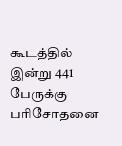கூடத்தில் இன்று 441 பேருக்கு பரிசோதனை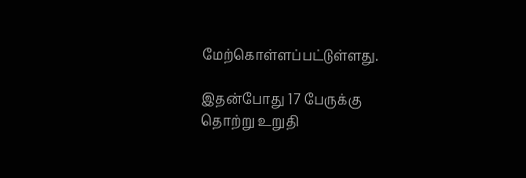மேற்கொள்ளப்பட்டுள்ளது.

இதன்போது 17 பேருக்கு தொற்று உறுதி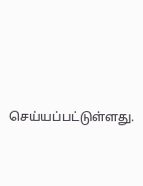செய்யப்பட்டுள்ளது.